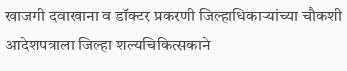खाजगी दवाखाना व डॉक्टर प्रकरणी जिल्हाधिकाऱ्यांच्या चौकशी आदेशपत्राला जिल्हा शल्यचिकित्सकाने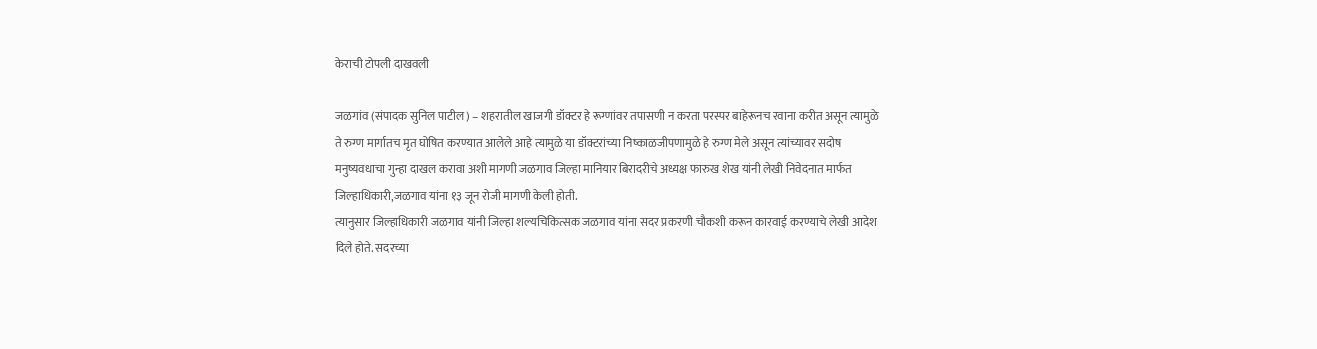केराची टोपली दाखवली

जळगांव (संपादक सुनिल पाटील) – शहरातील खाजगी डॉक्टर हे रूग्णांवर तपासणी न करता परस्पर बाहेरूनच रवाना करीत असून त्यामुळे ते रुग्ण मार्गातच मृत घोषित करण्यात आलेले आहे त्यामुळे या डॉक्टरांच्या निष्काळजीपणामुळे हे रुग्ण मेले असून त्यांच्यावर सदोष मनुष्यवधाचा गुन्हा दाखल करावा अशी मागणी जळगाव जिल्हा मानियार बिरादरीचे अध्यक्ष फारुख शेख यांनी लेखी निवेदनात मार्फत जिल्हाधिकारी,जळगाव यांना १३ जून रोजी मागणी केली होती.
त्यानुसार जिल्हाधिकारी जळगाव यांनी जिल्हा शल्यचिकित्सक जळगाव यांना सदर प्रकरणी चौकशी करून कारवाई करण्याचे लेखी आदेश दिले होते. सदरच्या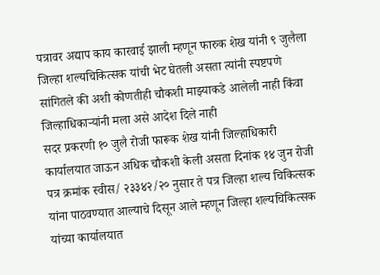पत्रावर अद्याप काय कारवाई झाली म्हणून फारुक शेख यांनी ९ जुलैला जिल्हा शल्यचिकित्सक यांची भेट घेतली असता त्यांनी स्पष्टपणे सांगितले की अशी कोणतीही चौकशी माझ्याकडे आलेली नाही किंवा जिल्हाधिकाऱ्यांनी मला असे आदेश दिले नाही
सदर प्रकरणी १० जुलै रोजी फारूक शेख यांनी जिल्हाधिकारी कार्यालयात जाऊन अधिक चौकशी केली असता दिनांक १४ जुन रोजी पत्र क्रमांक स्वीस/ २३३४२/२० नुसार ते पत्र जिल्हा शल्य चिकित्सक यांना पाठवण्यात आल्याचे दिसून आले म्हणून जिल्हा शल्यचिकित्सक यांच्या कार्यालयात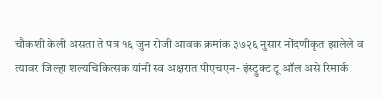चौकशी केली असता ते पत्र १६ जुन रोजी आवक क्रमांक ३७२६ नुसार नोंदणीकृत झालेले व त्यावर जिल्हा शल्यचिकित्सक यांनी स्व अक्षरात पीएचएन- इंस्ट्रुक्ट टू ऑल असे रिमार्क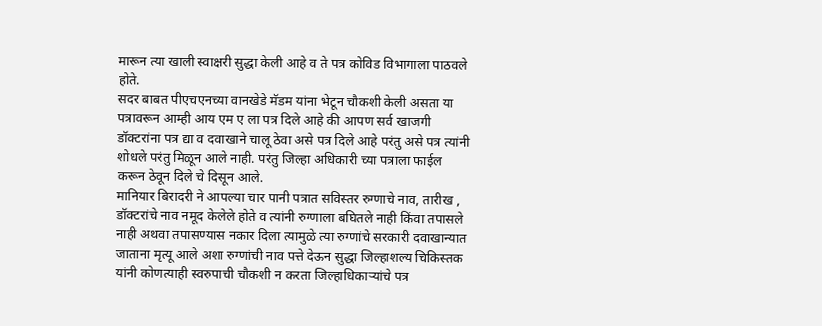मारून त्या खाली स्वाक्षरी सुद्धा केली आहे व ते पत्र कोविड विभागाला पाठवले होते.
सदर बाबत पीएचएनच्या वानखेडे मॅडम यांना भेटून चौकशी केली असता या पत्रावरून आम्ही आय एम ए ला पत्र दिले आहे की आपण सर्व खाजगी डॉक्टरांना पत्र द्या व दवाखाने चालू ठेवा असे पत्र दिले आहे परंतु असे पत्र त्यांनी शोधले परंतु मिळून आले नाही. परंतु जिल्हा अधिकारी च्या पत्राला फाईल करून ठेवून दिले चे दिसून आले.
मानियार बिरादरी ने आपल्या चार पानी पत्रात सविस्तर रुग्णाचे नाव, तारीख , डॉक्टरांचे नाव नमूद केलेले होते व त्यांनी रुग्णाला बघितले नाही किंवा तपासले नाही अथवा तपासण्यास नकार दिला त्यामुळे त्या रुग्णांचे सरकारी दवाखान्यात जाताना मृत्यू आले अशा रुग्णांची नाव पत्ते देऊन सुद्धा जिल्हाशल्य चिकिस्तक यांनी कोणत्याही स्वरुपाची चौकशी न करता जिल्हाधिकाऱ्यांचे पत्र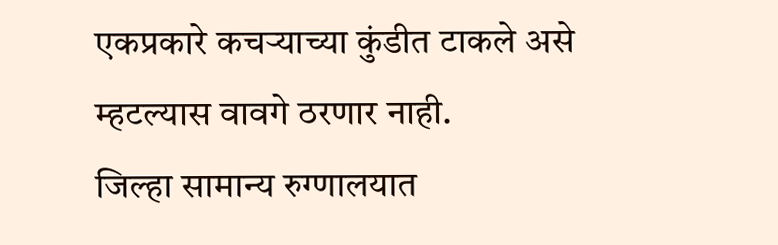एकप्रकारे कचऱ्याच्या कुंडीत टाकले असे म्हटल्यास वावगे ठरणार नाही.
जिल्हा सामान्य रुग्णालयात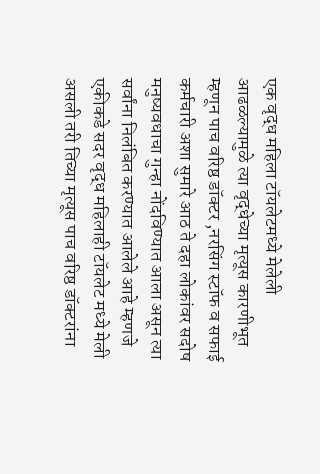एक वृद्ध महिला टॉयलेटमध्ये मेलेली आढळल्यामुळे त्या वृद्धेच्या मृत्यूस कारणीभूत म्हणून पाच वरिष्ठ डॉक्टर ,नरसिंग स्टॉफ व सफाई कर्मचारी अशा सुमारे आठ ते दहा लोकांवर सदोष मनुष्यवधाचा गुन्हा नोंदविण्यात आला असून त्या सर्वांना निलंबित करण्यात आलेले आहे म्हणजे एकीकडे सदर वृद्ध महिलाही टॉयलेट मध्ये मेली असली तरी तिच्या मृत्यूस पाच वरिष्ठ डॉक्टरांना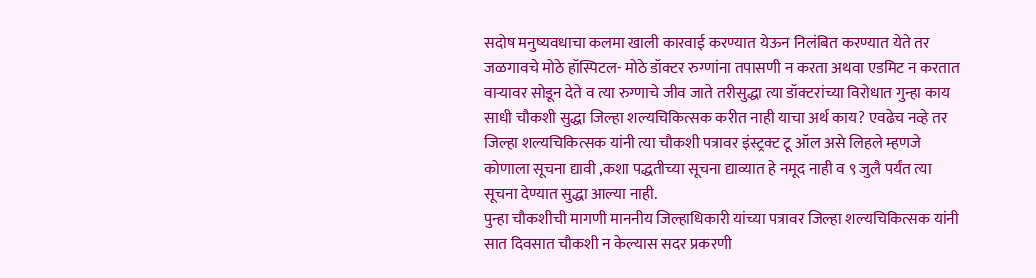सदोष मनुष्यवधाचा कलमा खाली कारवाई करण्यात येऊन निलंबित करण्यात येते तर जळगावचे मोठे हॉस्पिटल- मोठे डॉक्टर रुग्णांना तपासणी न करता अथवा एडमिट न करतात वाऱ्यावर सोडून देते व त्या रुग्णाचे जीव जाते तरीसुद्धा त्या डॉक्टरांच्या विरोधात गुन्हा काय साधी चौकशी सुद्धा जिल्हा शल्यचिकित्सक करीत नाही याचा अर्थ काय? एवढेच नव्हे तर जिल्हा शल्यचिकित्सक यांनी त्या चौकशी पत्रावर इंस्ट्रक्ट टू ऑल असे लिहले म्हणजे कोणाला सूचना द्यावी ,कशा पद्धतीच्या सूचना द्याव्यात हे नमूद नाही व ९ जुलै पर्यंत त्या सूचना देण्यात सुद्धा आल्या नाही.
पुन्हा चौकशीची मागणी माननीय जिल्हाधिकारी यांच्या पत्रावर जिल्हा शल्यचिकित्सक यांनी सात दिवसात चौकशी न केल्यास सदर प्रकरणी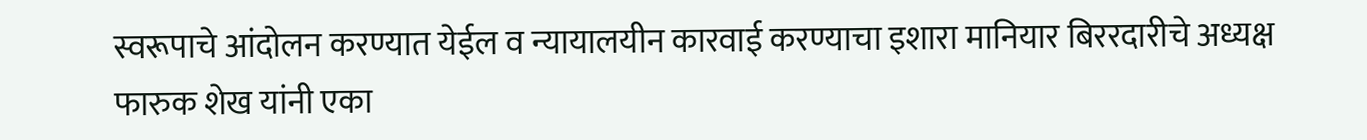स्वरूपाचे आंदोलन करण्यात येईल व न्यायालयीन कारवाई करण्याचा इशारा मानियार बिररदारीचे अध्यक्ष फारुक शेख यांनी एका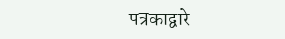पत्रकाद्वारे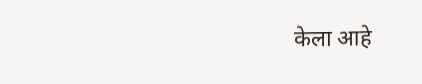केला आहे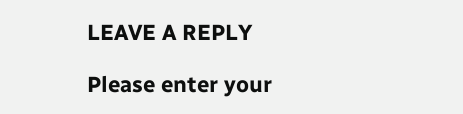LEAVE A REPLY

Please enter your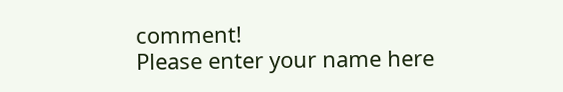comment!
Please enter your name here